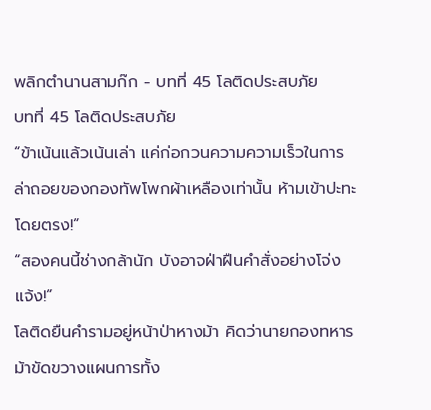พลิกตำนานสามก๊ก - บทที่ 45 โลติดประสบภัย
บทที่ 45 โลติดประสบภัย
“ข้าเน้นแล้วเน้นเล่า แค่ก่อกวนความความเร็วในการล่าถอยของกองทัพโพกผ้าเหลืองเท่านั้น ห้ามเข้าปะทะโดยตรง!”
“สองคนนี้ช่างกล้านัก บังอาจฝ่าฝืนคำสั่งอย่างโจ่งแจ้ง!”
โลติดยืนคำรามอยู่หน้าป่าหางม้า คิดว่านายกองทหารม้าขัดขวางแผนการทั้ง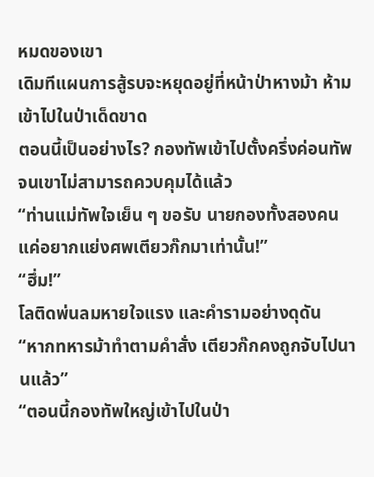หมดของเขา
เดิมทีแผนการสู้รบจะหยุดอยู่ที่หน้าป่าหางม้า ห้ามเข้าไปในป่าเด็ดขาด
ตอนนี้เป็นอย่างไร? กองทัพเข้าไปตั้งครึ่งค่อนทัพ จนเขาไม่สามารถควบคุมได้แล้ว
“ท่านแม่ทัพใจเย็น ๆ ขอรับ นายกองทั้งสองคนแค่อยากแย่งศพเตียวก๊กมาเท่านั้น!”
“ฮึ่ม!”
โลติดพ่นลมหายใจแรง และคำรามอย่างดุดัน
“หากทหารม้าทำตามคำสั่ง เตียวก๊กคงถูกจับไปนานแล้ว”
“ตอนนี้กองทัพใหญ่เข้าไปในป่า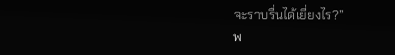จะราบรื่นได้เยี่ยงไร?”
พ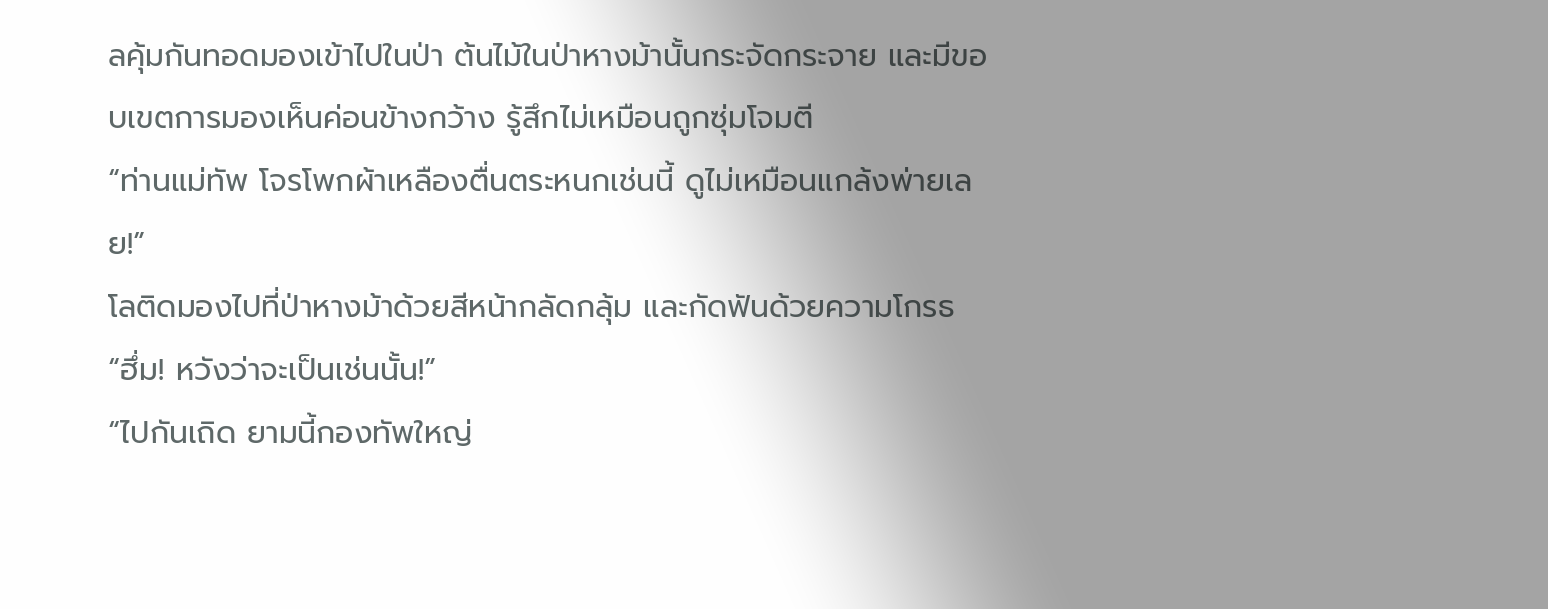ลคุ้มกันทอดมองเข้าไปในป่า ต้นไม้ในป่าหางม้านั้นกระจัดกระจาย และมีขอบเขตการมองเห็นค่อนข้างกว้าง รู้สึกไม่เหมือนถูกซุ่มโจมตี
“ท่านแม่ทัพ โจรโพกผ้าเหลืองตื่นตระหนกเช่นนี้ ดูไม่เหมือนแกล้งพ่ายเลย!”
โลติดมองไปที่ป่าหางม้าด้วยสีหน้ากลัดกลุ้ม และกัดฟันด้วยความโกรธ
“ฮึ่ม! หวังว่าจะเป็นเช่นนั้น!”
“ไปกันเถิด ยามนี้กองทัพใหญ่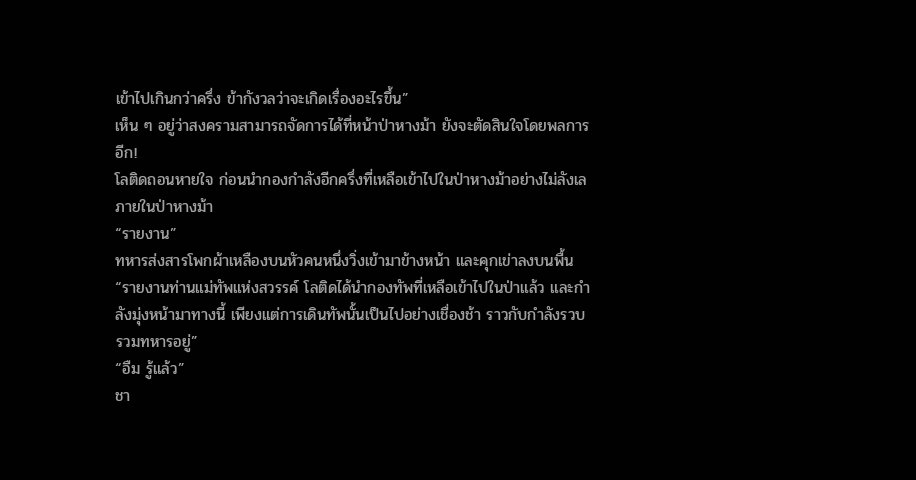เข้าไปเกินกว่าครึ่ง ข้ากังวลว่าจะเกิดเรื่องอะไรขึ้น”
เห็น ๆ อยู่ว่าสงครามสามารถจัดการได้ที่หน้าป่าหางม้า ยังจะตัดสินใจโดยพลการอีก!
โลติดถอนหายใจ ก่อนนำกองกำลังอีกครึ่งที่เหลือเข้าไปในป่าหางม้าอย่างไม่ลังเล
ภายในป่าหางม้า
“รายงาน”
ทหารส่งสารโพกผ้าเหลืองบนหัวคนหนึ่งวิ่งเข้ามาข้างหน้า และคุกเข่าลงบนพื้น
“รายงานท่านแม่ทัพแห่งสวรรค์ โลติดได้นำกองทัพที่เหลือเข้าไปในป่าแล้ว และกำลังมุ่งหน้ามาทางนี้ เพียงแต่การเดินทัพนั้นเป็นไปอย่างเชื่องช้า ราวกับกำลังรวบรวมทหารอยู่”
“อืม รู้แล้ว”
ชา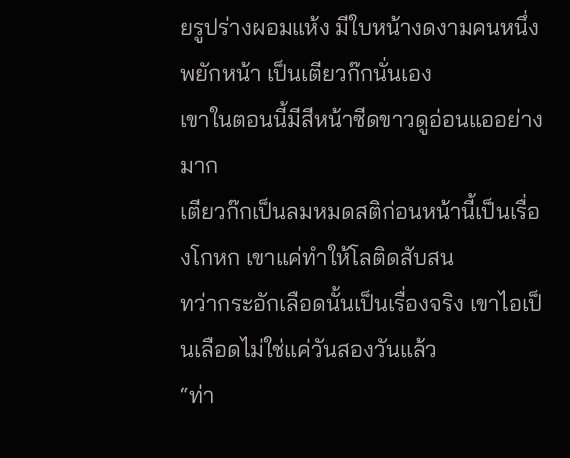ยรูปร่างผอมแห้ง มีใบหน้างดงามคนหนึ่งพยักหน้า เป็นเตียวก๊กนั่นเอง
เขาในตอนนี้มีสีหน้าซีดขาวดูอ่อนแออย่างมาก
เตียวก๊กเป็นลมหมดสติก่อนหน้านี้เป็นเรื่องโกหก เขาแค่ทำให้โลติดสับสน
ทว่ากระอักเลือดนั้นเป็นเรื่องจริง เขาไอเป็นเลือดไม่ใช่แค่วันสองวันแล้ว
“ท่า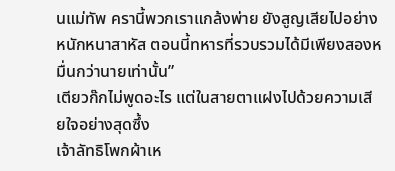นแม่ทัพ ครานี้พวกเราแกล้งพ่าย ยังสูญเสียไปอย่างหนักหนาสาหัส ตอนนี้ทหารที่รวบรวมได้มีเพียงสองหมื่นกว่านายเท่านั้น”
เตียวก๊กไม่พูดอะไร แต่ในสายตาแฝงไปด้วยความเสียใจอย่างสุดซึ้ง
เจ้าลัทธิโพกผ้าเห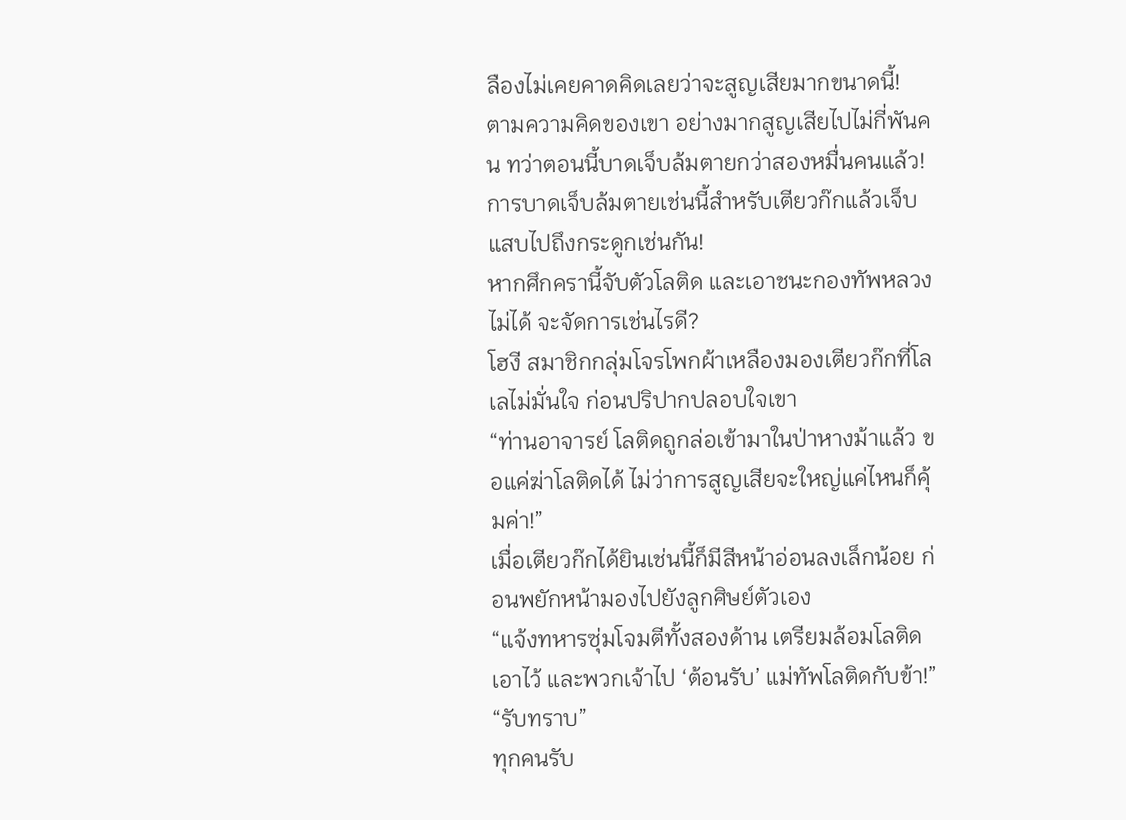ลืองไม่เคยคาดคิดเลยว่าจะสูญเสียมากขนาดนี้!
ตามความคิดของเขา อย่างมากสูญเสียไปไม่กี่พันคน ทว่าตอนนี้บาดเจ็บล้มตายกว่าสองหมื่นคนแล้ว!
การบาดเจ็บล้มตายเช่นนี้สำหรับเตียวก๊กแล้วเจ็บแสบไปถึงกระดูกเช่นกัน!
หากศึกครานี้จับตัวโลติด และเอาชนะกองทัพหลวงไม่ได้ จะจัดการเช่นไรดี?
โฮงี สมาชิกกลุ่มโจรโพกผ้าเหลืองมองเตียวก๊กที่โลเลไม่มั่นใจ ก่อนปริปากปลอบใจเขา
“ท่านอาจารย์ โลติดถูกล่อเข้ามาในป่าหางม้าแล้ว ขอแค่ฆ่าโลติดได้ ไม่ว่าการสูญเสียจะใหญ่แค่ไหนก็คุ้มค่า!”
เมื่อเตียวก๊กได้ยินเช่นนี้ก็มีสีหน้าอ่อนลงเล็กน้อย ก่อนพยักหน้ามองไปยังลูกศิษย์ตัวเอง
“แจ้งทหารซุ่มโจมตีทั้งสองด้าน เตรียมล้อมโลติดเอาไว้ และพวกเจ้าไป ‘ต้อนรับ’ แม่ทัพโลติดกับข้า!”
“รับทราบ”
ทุกคนรับ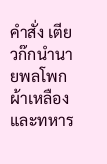คำสั่ง เตียวก๊กนำนายพลโพกผ้าเหลืองและทหาร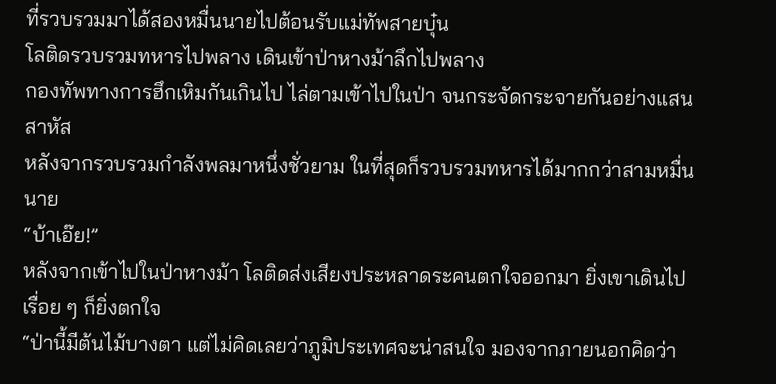ที่รวบรวมมาได้สองหมื่นนายไปต้อนรับแม่ทัพสายบุ๋น
โลติดรวบรวมทหารไปพลาง เดินเข้าป่าหางม้าลึกไปพลาง
กองทัพทางการฮึกเหิมกันเกินไป ไล่ตามเข้าไปในป่า จนกระจัดกระจายกันอย่างแสนสาหัส
หลังจากรวบรวมกำลังพลมาหนึ่งชั่วยาม ในที่สุดก็รวบรวมทหารได้มากกว่าสามหมื่นนาย
“บ้าเอ๊ย!”
หลังจากเข้าไปในป่าหางม้า โลติดส่งเสียงประหลาดระคนตกใจออกมา ยิ่งเขาเดินไปเรื่อย ๆ ก็ยิ่งตกใจ
“ป่านี้มีต้นไม้บางตา แต่ไม่คิดเลยว่าภูมิประเทศจะน่าสนใจ มองจากภายนอกคิดว่า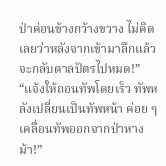ป่าค่อนข้างกว้างขวาง ไม่คิดเลยว่าหลังจากเข้ามาลึกแล้วจะกลับตาลปัตรไปหมด!”
“แจ้งให้ถอนทัพโดยเร็ว ทัพหลังเปลี่ยนเป็นทัพหน้า ค่อย ๆ เคลื่อนทัพออกจากป่าหางม้า!”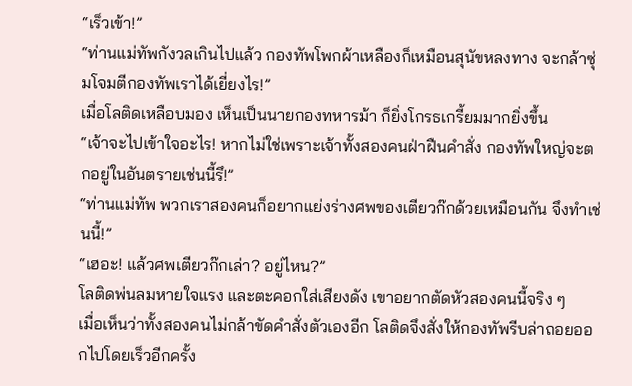“เร็วเข้า!”
“ท่านแม่ทัพกังวลเกินไปแล้ว กองทัพโพกผ้าเหลืองก็เหมือนสุนัขหลงทาง จะกล้าซุ่มโจมตีกองทัพเราได้เยี่ยงไร!”
เมื่อโลติดเหลือบมอง เห็นเป็นนายกองทหารม้า ก็ยิ่งโกรธเกรี้ยมมากยิ่งขึ้น
“เจ้าจะไปเข้าใจอะไร! หากไม่ใช่เพราะเจ้าทั้งสองคนฝ่าฝืนคำสั่ง กองทัพใหญ่จะตกอยู่ในอันตรายเช่นนี้รึ!”
“ท่านแม่ทัพ พวกเราสองคนก็อยากแย่งร่างศพของเตียวก๊กด้วยเหมือนกัน จึงทำเช่นนี้!”
“เฮอะ! แล้วศพเตียวก๊กเล่า? อยู่ไหน?”
โลติดพ่นลมหายใจแรง และตะคอกใส่เสียงดัง เขาอยากตัดหัวสองคนนี้จริง ๆ
เมื่อเห็นว่าทั้งสองคนไม่กล้าขัดคำสั่งตัวเองอีก โลติดจึงสั่งให้กองทัพรีบล่าถอยออกไปโดยเร็วอีกครั้ง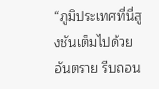“ภูมิประเทศที่นี่สูงชันเต็มไปด้วยอันตราย รีบถอน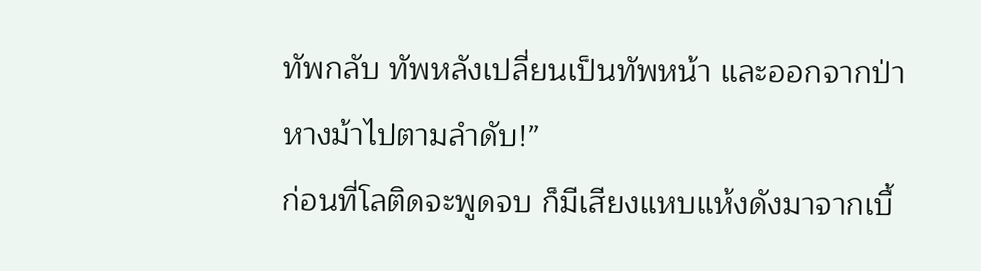ทัพกลับ ทัพหลังเปลี่ยนเป็นทัพหน้า และออกจากป่าหางม้าไปตามลำดับ!”
ก่อนที่โลติดจะพูดจบ ก็มีเสียงแหบแห้งดังมาจากเบื้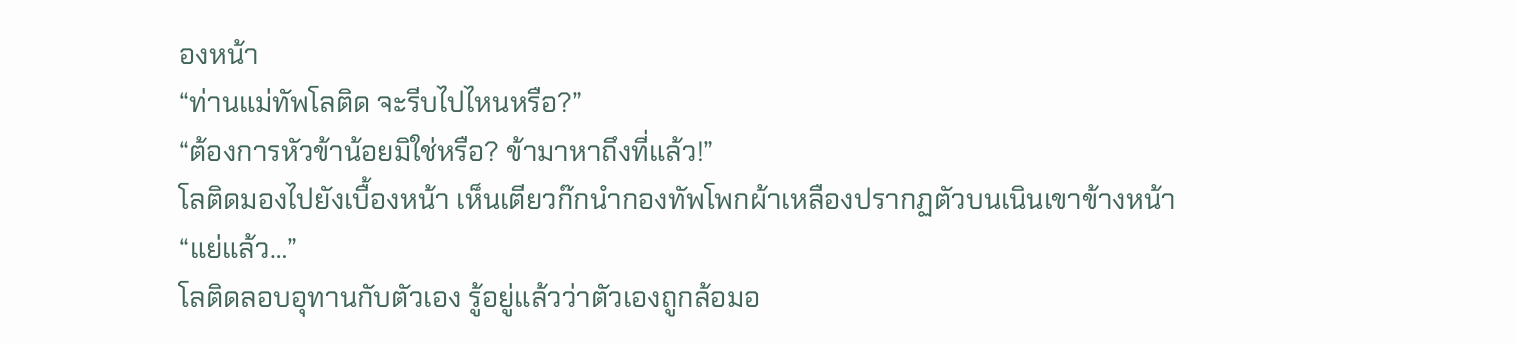องหน้า
“ท่านแม่ทัพโลติด จะรีบไปไหนหรือ?”
“ต้องการหัวข้าน้อยมิใช่หรือ? ข้ามาหาถึงที่แล้ว!”
โลติดมองไปยังเบื้องหน้า เห็นเตียวก๊กนำกองทัพโพกผ้าเหลืองปรากฏตัวบนเนินเขาข้างหน้า
“แย่แล้ว…”
โลติดลอบอุทานกับตัวเอง รู้อยู่แล้วว่าตัวเองถูกล้อมอ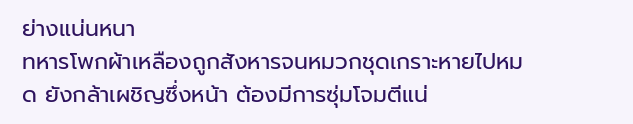ย่างแน่นหนา
ทหารโพกผ้าเหลืองถูกสังหารจนหมวกชุดเกราะหายไปหมด ยังกล้าเผชิญซึ่งหน้า ต้องมีการซุ่มโจมตีแน่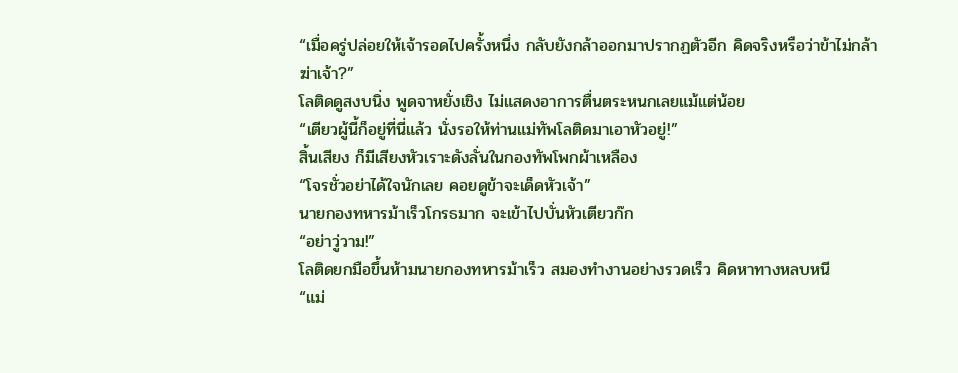“เมื่อครู่ปล่อยให้เจ้ารอดไปครั้งหนึ่ง กลับยังกล้าออกมาปรากฏตัวอีก คิดจริงหรือว่าข้าไม่กล้าฆ่าเจ้า?”
โลติดดูสงบนิ่ง พูดจาหยั่งเชิง ไม่แสดงอาการตื่นตระหนกเลยแม้แต่น้อย
“เตียวผู้นี้ก็อยู่ที่นี่แล้ว นั่งรอให้ท่านแม่ทัพโลติดมาเอาหัวอยู่!”
สิ้นเสียง ก็มีเสียงหัวเราะดังลั่นในกองทัพโพกผ้าเหลือง
“โจรชั่วอย่าได้ใจนักเลย คอยดูข้าจะเด็ดหัวเจ้า”
นายกองทหารม้าเร็วโกรธมาก จะเข้าไปบั่นหัวเตียวก๊ก
“อย่าวู่วาม!”
โลติดยกมือขึ้นห้ามนายกองทหารม้าเร็ว สมองทำงานอย่างรวดเร็ว คิดหาทางหลบหนี
“แม่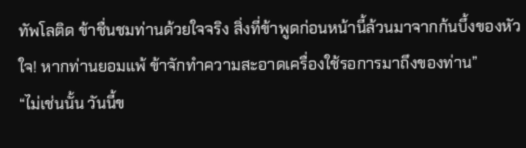ทัพโลติด ข้าชื่นชมท่านด้วยใจจริง สิ่งที่ข้าพูดก่อนหน้านี้ล้วนมาจากก้นบึ้งของหัวใจ! หากท่านยอมแพ้ ข้าจักทำความสะอาดเครื่องใช้รอการมาถึงของท่าน”
“ไม่เช่นนั้น วันนี้ข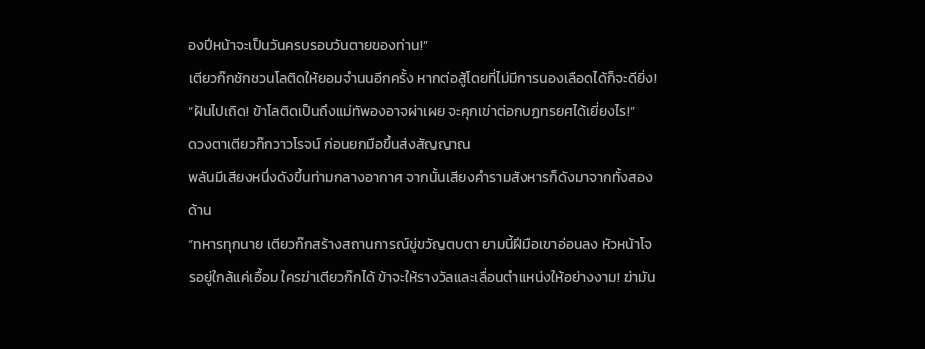องปีหน้าจะเป็นวันครบรอบวันตายของท่าน!”
เตียวก๊กชักชวนโลติดให้ยอมจำนนอีกครั้ง หากต่อสู้โดยที่ไม่มีการนองเลือดได้ก็จะดียิ่ง!
“ฝันไปเถิด! ข้าโลติดเป็นถึงแม่ทัพองอาจผ่าเผย จะคุกเข่าต่อกบฏทรยศได้เยี่ยงไร!”
ดวงตาเตียวก๊กวาวโรจน์ ก่อนยกมือขึ้นส่งสัญญาณ
พลันมีเสียงหนึ่งดังขึ้นท่ามกลางอากาศ จากนั้นเสียงคำรามสังหารก็ดังมาจากทั้งสองด้าน
“ทหารทุกนาย เตียวก๊กสร้างสถานการณ์ขู่ขวัญตบตา ยามนี้ฝีมือเขาอ่อนลง หัวหน้าโจรอยู่ใกล้แค่เอื้อม ใครฆ่าเตียวก๊กได้ ข้าจะให้รางวัลและเลื่อนตำแหน่งให้อย่างงาม! ฆ่ามัน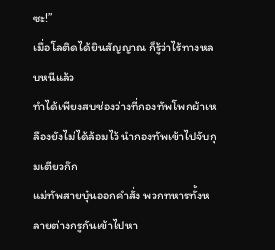ซะ!”
เมื่อโลติดได้ยินสัญญาณ ก็รู้ว่าไร้ทางหลบหนีแล้ว
ทำได้เพียงสบช่องว่างที่กองทัพโพกผ้าเหลืองยังไม่ได้ล้อมไว้ นำกองทัพเข้าไปจับกุมเตียวก๊ก
แม่ทัพสายบุ๋นออกคำสั่ง พวกทหารทั้งหลายต่างกรูกันเข้าไปหา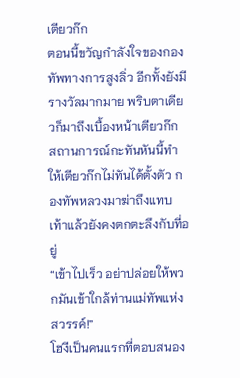เตียวก๊ก
ตอนนี้ขวัญกำลังใจของกองทัพทางการสูงลิ่ว อีกทั้งยังมีรางวัลมากมาย พริบตาเดียวก็มาถึงเบื้องหน้าเตียวก๊ก
สถานการณ์กะทันหันนี้ทำให้เตียวก๊กไม่ทันได้ตั้งตัว กองทัพหลวงมาฆ่าถึงแทบเท้าแล้วยังคงตกตะลึงกับที่อยู่
“เข้าไปเร็ว อย่าปล่อยให้พวกมันเข้าใกล้ท่านแม่ทัพแห่งสวรรค์!”
โฮงีเป็นคนแรกที่ตอบสนอง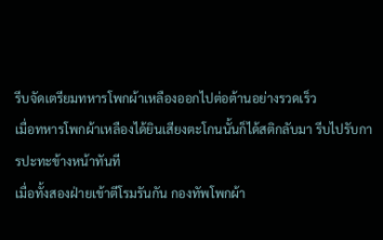รีบจัดเตรียมทหารโพกผ้าเหลืองออกไปต่อต้านอย่างรวดเร็ว
เมื่อทหารโพกผ้าเหลืองได้ยินเสียงตะโกนนั้นก็ได้สติกลับมา รีบไปรับการปะทะข้างหน้าทันที
เมื่อทั้งสองฝ่ายเข้าตีโรมรันกัน กองทัพโพกผ้า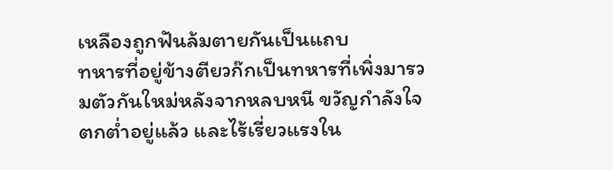เหลืองถูกฟันล้มตายกันเป็นแถบ
ทหารที่อยู่ข้างตียวก๊กเป็นทหารที่เพิ่งมารวมตัวกันใหม่หลังจากหลบหนี ขวัญกำลังใจตกต่ำอยู่แล้ว และไร้เรี่ยวแรงใน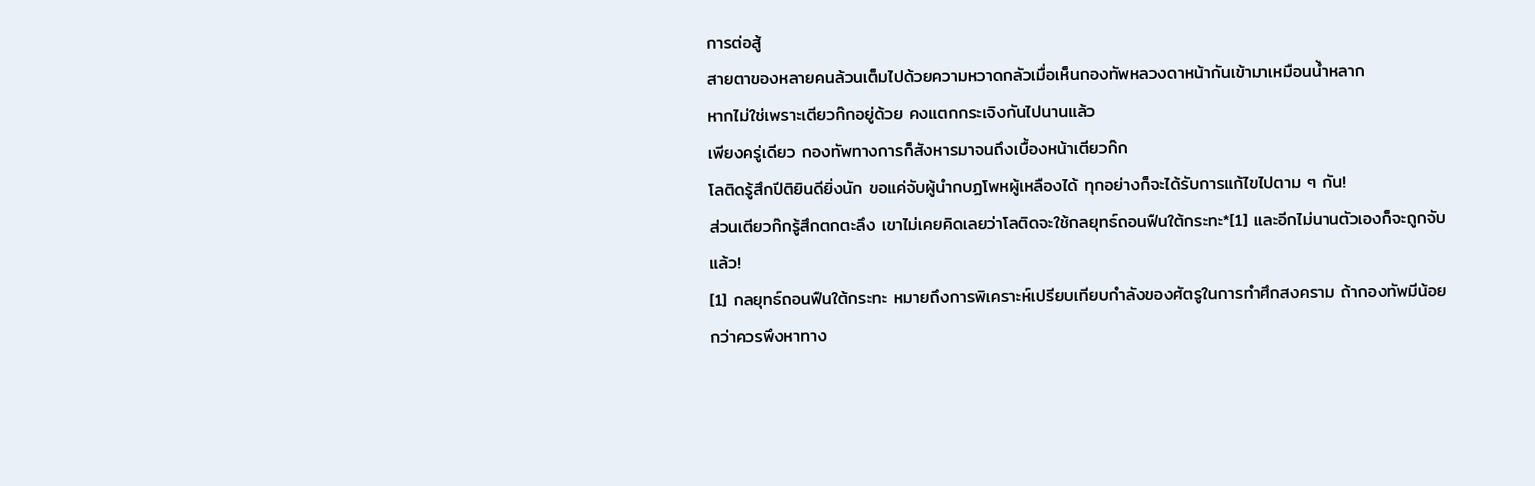การต่อสู้
สายตาของหลายคนล้วนเต็มไปด้วยความหวาดกลัวเมื่อเห็นกองทัพหลวงดาหน้ากันเข้ามาเหมือนน้ำหลาก
หากไม่ใช่เพราะเตียวก๊กอยู่ด้วย คงแตกกระเจิงกันไปนานแล้ว
เพียงครู่เดียว กองทัพทางการก็สังหารมาจนถึงเบื้องหน้าเตียวก๊ก
โลติดรู้สึกปีติยินดียิ่งนัก ขอแค่จับผู้นำกบฏโพหผู้เหลืองได้ ทุกอย่างก็จะได้รับการแก้ไขไปตาม ๆ กัน!
ส่วนเตียวก๊กรู้สึกตกตะลึง เขาไม่เคยคิดเลยว่าโลติดจะใช้กลยุทธ์ถอนฟืนใต้กระทะ*[1] และอีกไม่นานตัวเองก็จะถูกจับแล้ว!
[1] กลยุทธ์ถอนฟืนใต้กระทะ หมายถึงการพิเคราะห์เปรียบเทียบกำลังของศัตรูในการทำศึกสงคราม ถ้ากองทัพมีน้อยกว่าควรพึงหาทาง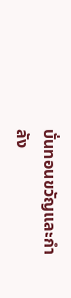บั่นทอนขวัญและกำลัง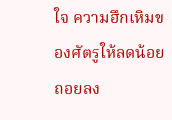ใจ ความฮึกเหิมของศัตรูให้ลดน้อยถอยลง